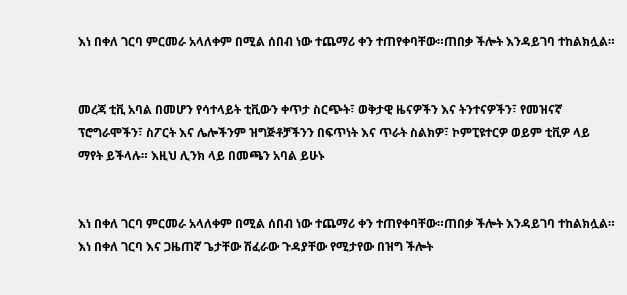እነ በቀለ ገርባ ምርመራ አላለቀም በሚል ሰበብ ነው ተጨማሪ ቀን ተጠየቀባቸው።ጠበቃ ችሎት እንዳይገባ ተከልክሏል።


መረጃ ቲቪ አባል በመሆን የሳተላይት ቲቪውን ቀጥታ ስርጭት፣ ወቅታዊ ዜናዎችን እና ትንተናዎችን፣ የመዝናኛ ፕሮግራሞችን፣ ስፖርት እና ሌሎችንም ዝግጅቶቻችንን በፍጥነት እና ጥራት ስልክዎ፣ ኮምፒዩተርዎ ወይም ቲቪዎ ላይ ማየት ይችላሉ። እዚህ ሊንክ ላይ በመጫን አባል ይሁኑ


እነ በቀለ ገርባ ምርመራ አላለቀም በሚል ሰበብ ነው ተጨማሪ ቀን ተጠየቀባቸው።ጠበቃ ችሎት እንዳይገባ ተከልክሏል።
እነ በቀለ ገርባ እና ጋዜጠኛ ጌታቸው ሽፈራው ጉዳያቸው የሚታየው በዝግ ችሎት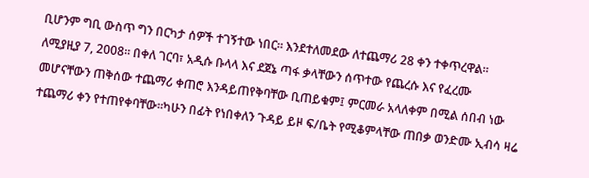ቢሆንም ግቢ ውስጥ ግን በርካታ ሰዎች ተገኝተው ነበር። እንደተለመደው ለተጨማሪ 28 ቀን ተቀጥረዋል። ለሚያዚያ 7, 2008። በቀለ ገርባ፣ አዲሱ ቡላላ እና ደጀኔ ጣፋ ቃላቸውን ሰጥተው የጨረሱ እና የፈረሙ መሆናቸውን ጠቅሰው ተጨማሪ ቀጠሮ እንዳይጠየቅባቸው ቢጠይቁም፤ ምርመራ አላለቀም በሚል ሰበብ ነው ተጨማሪ ቀን የተጠየቀባቸው።ካሁን በፊት የነበቀለን ጉዳይ ይዞ ፍ/ቤት የሚቆምላቸው ጠበቃ ወንድሙ ኢብሳ ዛሬ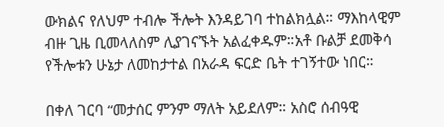ውክልና የለህም ተብሎ ችሎት እንዳይገባ ተከልክሏል። ማእከላዊም ብዙ ጊዜ ቢመላለስም ሊያገናኙት አልፈቀዱም።አቶ ቡልቻ ደመቅሳ የችሎቱን ሁኔታ ለመከታተል በአራዳ ፍርድ ቤት ተገኝተው ነበር።

በቀለ ገርባ “መታሰር ምንም ማለት አይደለም። አስሮ ሰብዓዊ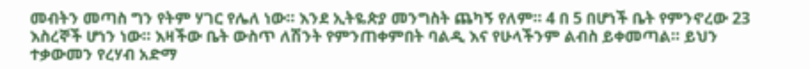መብትን መጣስ ግን የትም ሃገር የሌለ ነው። እንደ ኢትዬጵያ መንግስት ጨካኝ የለም። 4 በ 5 በሆነች ቤት የምንኖረው 23 እስረኞች ሆነን ነው። እዛችው ቤት ውስጥ ለሽንት የምንጠቀምበት ባልዲ እና የሁላችንም ልብስ ይቀመጣል። ይህን ተቃውመን የረሃብ አድማ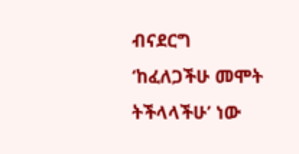ብናደርግ ‘ከፈለጋችሁ መሞት ትችላላችሁ’ ነው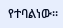የተባልነው።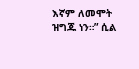እኛም ለመሞት ዝግጁ ነን።” ሲል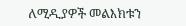ለሚዲያዎች መልእክቱን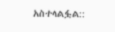አስተላልፏል::